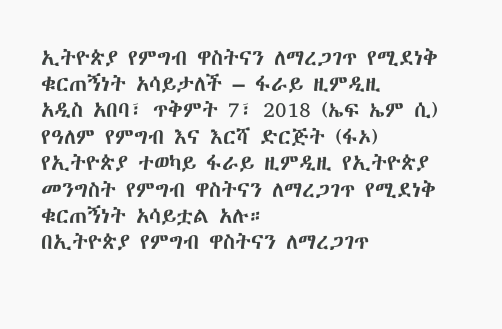ኢትዮጵያ የምግብ ዋስትናን ለማረጋገጥ የሚደነቅ ቁርጠኝነት አሳይታለች – ፋራይ ዚምዲዚ
አዲስ አበባ፣ ጥቅምት 7፣ 2018 (ኤፍ ኤም ሲ) የዓለም የምግብ እና እርሻ ድርጅት (ፋኦ) የኢትዮጵያ ተወካይ ፋራይ ዚምዲዚ የኢትዮጵያ መንግስት የምግብ ዋስትናን ለማረጋገጥ የሚደነቅ ቁርጠኝነት አሳይቷል አሉ።
በኢትዮጵያ የምግብ ዋስትናን ለማረጋገጥ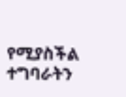የሚያስችል ተግባራትን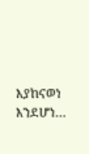እያከናወነ እንደሆነ…